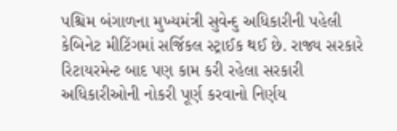પશ્ચિમ બંગાળના મુખ્યમંત્રી સુવેન્દુ અધિકારીની પહેલી કેબિનેટ મીટિંગમાં સર્જિકલ સ્ટ્રાઈક થઈ છે. રાજ્ય સરકારે રિટાયરમેન્ટ બાદ પણ કામ કરી રહેલા સરકારી અધિકારીઓની નોકરી પૂર્ણ કરવાનો નિર્ણય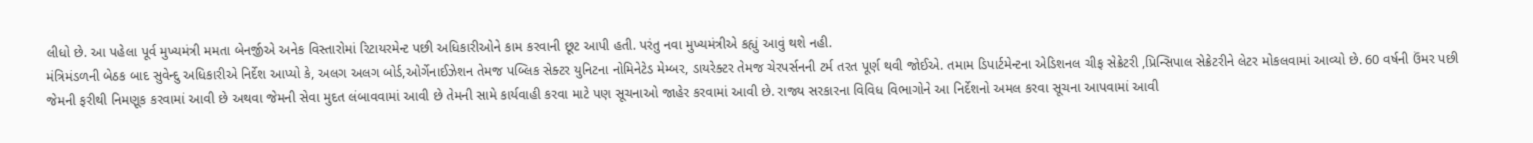લીધો છે. આ પહેલા પૂર્વ મુખ્યમંત્રી મમતા બેનર્જીએ અનેક વિસ્તારોમાં રિટાયરમેન્ટ પછી અધિકારીઓને કામ કરવાની છૂટ આપી હતી. પરંતુ નવા મુખ્યમંત્રીએ કહ્યું આવું થશે નહી.
મંત્રિમંડળની બેઠક બાદ સુવેન્દુ અધિકારીએ નિર્દેશ આપ્યો કે, અલગ અલગ બોર્ડ,ઓર્ગેનાઈઝેશન તેમજ પબ્લિક સેક્ટર યુનિટના નોમિનેટેડ મેમ્બર, ડાયરેક્ટર તેમજ ચેરપર્સનની ટર્મ તરત પૂર્ણ થવી જોઈએ. તમામ ડિપાર્ટમેન્ટના એડિશનલ ચીફ સેક્રેટરી ,પ્રિન્સિપાલ સેક્રેટરીને લેટર મોકલવામાં આવ્યો છે. 60 વર્ષની ઉંમર પછી જેમની ફરીથી નિમણૂક કરવામાં આવી છે અથવા જેમની સેવા મુદત લંબાવવામાં આવી છે તેમની સામે કાર્યવાહી કરવા માટે પણ સૂચનાઓ જાહેર કરવામાં આવી છે. રાજ્ય સરકારના વિવિધ વિભાગોને આ નિર્દેશનો અમલ કરવા સૂચના આપવામાં આવી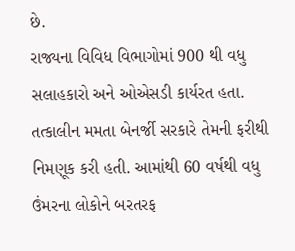છે.
રાજ્યના વિવિધ વિભાગોમાં 900 થી વધુ સલાહકારો અને ઓએસડી કાર્યરત હતા. તત્કાલીન મમતા બેનર્જી સરકારે તેમની ફરીથી નિમણૂક કરી હતી. આમાંથી 60 વર્ષથી વધુ ઉંમરના લોકોને બરતરફ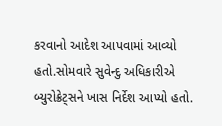કરવાનો આદેશ આપવામાં આવ્યો હતો.સોમવારે સુવેન્દુ અધિકારીએ બ્યુરોક્રેટ્સને ખાસ નિર્દેશ આપ્યો હતો.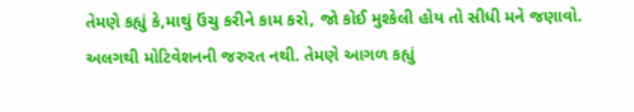તેમણે કહ્યું કે,માથું ઉંચુ કરીને કામ કરો, જો કોઈ મુશ્કેલી હોય તો સીધી મને જણાવો. અલગથી મોટિવેશનની જરુરત નથી. તેમણે આગળ કહ્યું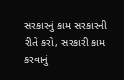સરકારનું કામ સરકારની રીતે કરો, સરકારી કામ કરવાનું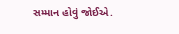સમ્માન હોવું જોઈએ.